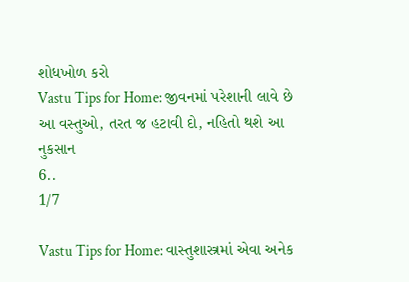શોધખોળ કરો
Vastu Tips for Home: જીવનમાં પરેશાની લાવે છે આ વસ્તુઓ, તરત જ હટાવી દો, નહિતો થશે આ નુકસાન
6..
1/7

Vastu Tips for Home: વાસ્તુશાસ્ત્રમાં એવા અનેક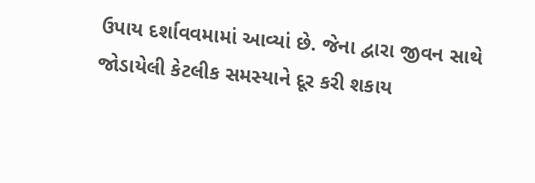ઉપાય દર્શાવવમામાં આવ્યાં છે. જેના દ્વારા જીવન સાથે જોડાયેલી કેટલીક સમસ્યાને દૂર કરી શકાય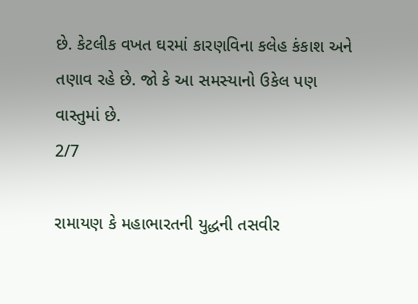છે. કેટલીક વખત ઘરમાં કારણવિના કલેહ કંકાશ અને તણાવ રહે છે. જો કે આ સમસ્યાનો ઉકેલ પણ વાસ્તુમાં છે.
2/7

રામાયણ કે મહાભારતની યુદ્ધની તસવીર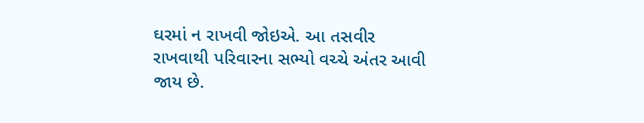ઘરમાં ન રાખવી જોઇએ. આ તસવીર રાખવાથી પરિવારના સભ્યો વચ્ચે અંતર આવી જાય છે.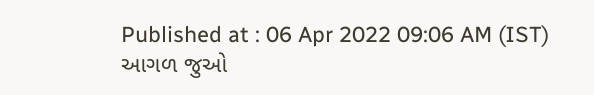Published at : 06 Apr 2022 09:06 AM (IST)
આગળ જુઓ